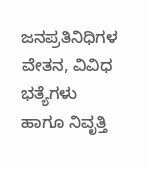ಜನಪ್ರತಿನಿಧಿಗಳ ವೇತನ, ವಿವಿಧ ಭತ್ಯೆಗಳು ಹಾಗೂ ನಿವೃತ್ತಿ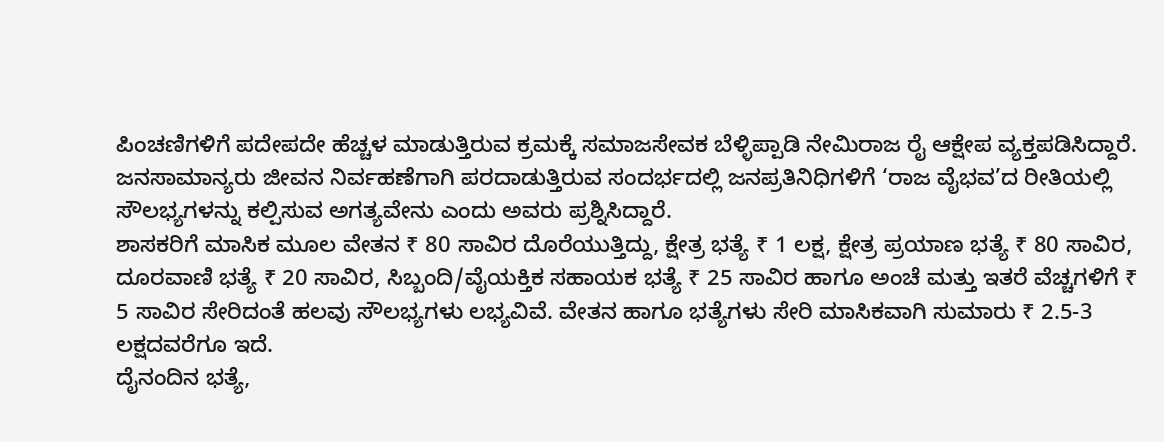ಪಿಂಚಣಿಗಳಿಗೆ ಪದೇಪದೇ ಹೆಚ್ಚಳ ಮಾಡುತ್ತಿರುವ ಕ್ರಮಕ್ಕೆ ಸಮಾಜಸೇವಕ ಬೆಳ್ಳಿಪ್ಪಾಡಿ ನೇಮಿರಾಜ ರೈ ಆಕ್ಷೇಪ ವ್ಯಕ್ತಪಡಿಸಿದ್ದಾರೆ. ಜನಸಾಮಾನ್ಯರು ಜೀವನ ನಿರ್ವಹಣೆಗಾಗಿ ಪರದಾಡುತ್ತಿರುವ ಸಂದರ್ಭದಲ್ಲಿ ಜನಪ್ರತಿನಿಧಿಗಳಿಗೆ ‘ರಾಜ ವೈಭವ’ದ ರೀತಿಯಲ್ಲಿ ಸೌಲಭ್ಯಗಳನ್ನು ಕಲ್ಪಿಸುವ ಅಗತ್ಯವೇನು ಎಂದು ಅವರು ಪ್ರಶ್ನಿಸಿದ್ದಾರೆ.
ಶಾಸಕರಿಗೆ ಮಾಸಿಕ ಮೂಲ ವೇತನ ₹ 80 ಸಾವಿರ ದೊರೆಯುತ್ತಿದ್ದು, ಕ್ಷೇತ್ರ ಭತ್ಯೆ ₹ 1 ಲಕ್ಷ, ಕ್ಷೇತ್ರ ಪ್ರಯಾಣ ಭತ್ಯೆ ₹ 80 ಸಾವಿರ, ದೂರವಾಣಿ ಭತ್ಯೆ ₹ 20 ಸಾವಿರ, ಸಿಬ್ಬಂದಿ/ವೈಯಕ್ತಿಕ ಸಹಾಯಕ ಭತ್ಯೆ ₹ 25 ಸಾವಿರ ಹಾಗೂ ಅಂಚೆ ಮತ್ತು ಇತರೆ ವೆಚ್ಚಗಳಿಗೆ ₹ 5 ಸಾವಿರ ಸೇರಿದಂತೆ ಹಲವು ಸೌಲಭ್ಯಗಳು ಲಭ್ಯವಿವೆ. ವೇತನ ಹಾಗೂ ಭತ್ಯೆಗಳು ಸೇರಿ ಮಾಸಿಕವಾಗಿ ಸುಮಾರು ₹ 2.5-3 ಲಕ್ಷದವರೆಗೂ ಇದೆ.
ದೈನಂದಿನ ಭತ್ಯೆ,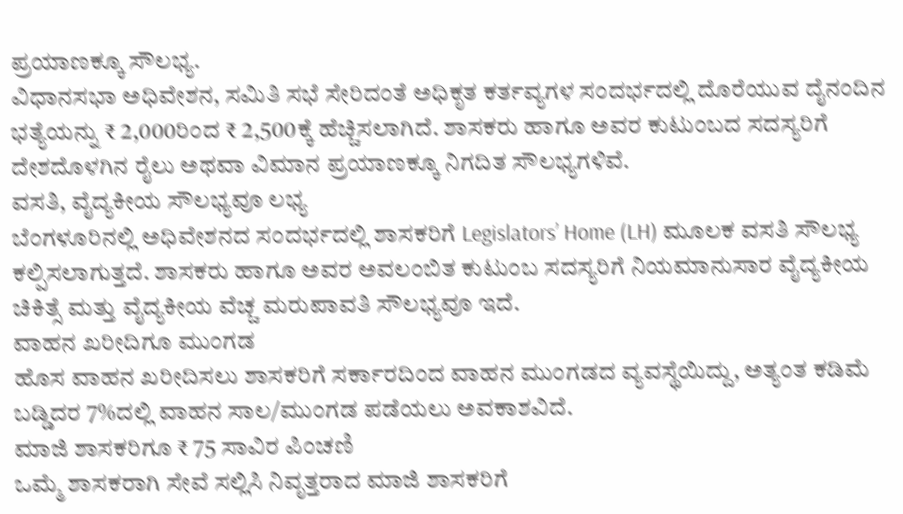ಪ್ರಯಾಣಕ್ಕೂ ಸೌಲಭ್ಯ.
ವಿಧಾನಸಭಾ ಅಧಿವೇಶನ, ಸಮಿತಿ ಸಭೆ ಸೇರಿದಂತೆ ಅಧಿಕೃತ ಕರ್ತವ್ಯಗಳ ಸಂದರ್ಭದಲ್ಲಿ ದೊರೆಯುವ ದೈನಂದಿನ ಭತ್ಯೆಯನ್ನು ₹ 2,000ರಿಂದ ₹ 2,500ಕ್ಕೆ ಹೆಚ್ಚಿಸಲಾಗಿದೆ. ಶಾಸಕರು ಹಾಗೂ ಅವರ ಕುಟುಂಬದ ಸದಸ್ಯರಿಗೆ ದೇಶದೊಳಗಿನ ರೈಲು ಅಥವಾ ವಿಮಾನ ಪ್ರಯಾಣಕ್ಕೂ ನಿಗದಿತ ಸೌಲಭ್ಯಗಳಿವೆ.
ವಸತಿ, ವೈದ್ಯಕೀಯ ಸೌಲಭ್ಯವೂ ಲಭ್ಯ
ಬೆಂಗಳೂರಿನಲ್ಲಿ ಅಧಿವೇಶನದ ಸಂದರ್ಭದಲ್ಲಿ ಶಾಸಕರಿಗೆ Legislators’ Home (LH) ಮೂಲಕ ವಸತಿ ಸೌಲಭ್ಯ ಕಲ್ಪಿಸಲಾಗುತ್ತದೆ. ಶಾಸಕರು ಹಾಗೂ ಅವರ ಅವಲಂಬಿತ ಕುಟುಂಬ ಸದಸ್ಯರಿಗೆ ನಿಯಮಾನುಸಾರ ವೈದ್ಯಕೀಯ ಚಿಕಿತ್ಸೆ ಮತ್ತು ವೈದ್ಯಕೀಯ ವೆಚ್ಚ ಮರುಪಾವತಿ ಸೌಲಭ್ಯವೂ ಇದೆ.
ವಾಹನ ಖರೀದಿಗೂ ಮುಂಗಡ
ಹೊಸ ವಾಹನ ಖರೀದಿಸಲು ಶಾಸಕರಿಗೆ ಸರ್ಕಾರದಿಂದ ವಾಹನ ಮುಂಗಡದ ವ್ಯವಸ್ಥೆಯಿದ್ದು, ಅತ್ಯಂತ ಕಡಿಮೆ ಬಡ್ಡಿದರ 7%ದಲ್ಲಿ ವಾಹನ ಸಾಲ/ಮುಂಗಡ ಪಡೆಯಲು ಅವಕಾಶವಿದೆ.
ಮಾಜಿ ಶಾಸಕರಿಗೂ ₹ 75 ಸಾವಿರ ಪಿಂಚಣಿ
ಒಮ್ಮೆ ಶಾಸಕರಾಗಿ ಸೇವೆ ಸಲ್ಲಿಸಿ ನಿವೃತ್ತರಾದ ಮಾಜಿ ಶಾಸಕರಿಗೆ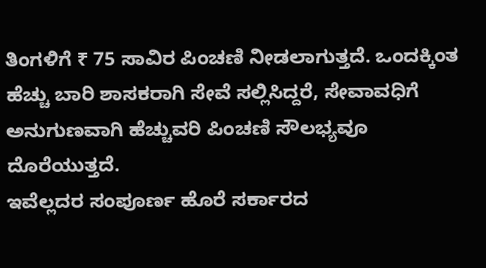ತಿಂಗಳಿಗೆ ₹ 75 ಸಾವಿರ ಪಿಂಚಣಿ ನೀಡಲಾಗುತ್ತದೆ. ಒಂದಕ್ಕಿಂತ ಹೆಚ್ಚು ಬಾರಿ ಶಾಸಕರಾಗಿ ಸೇವೆ ಸಲ್ಲಿಸಿದ್ದರೆ, ಸೇವಾವಧಿಗೆ ಅನುಗುಣವಾಗಿ ಹೆಚ್ಚುವರಿ ಪಿಂಚಣಿ ಸೌಲಭ್ಯವೂ ದೊರೆಯುತ್ತದೆ.
ಇವೆಲ್ಲದರ ಸಂಪೂರ್ಣ ಹೊರೆ ಸರ್ಕಾರದ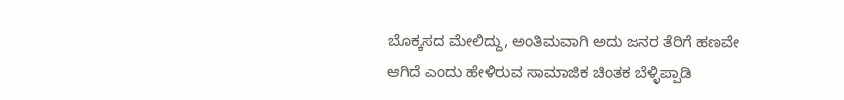ಬೊಕ್ಕಸದ ಮೇಲಿದ್ದು, ಅಂತಿಮವಾಗಿ ಅದು ಜನರ ತೆರಿಗೆ ಹಣವೇ ಆಗಿದೆ ಎಂದು ಹೇಳಿರುವ ಸಾಮಾಜಿಕ ಚಿಂತಕ ಬೆಳ್ಳಿಪ್ಪಾಡಿ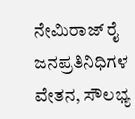ನೇಮಿರಾಜ್ ರೈ ಜನಪ್ರತಿನಿಧಿಗಳ ವೇತನ, ಸೌಲಭ್ಯ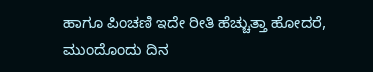ಹಾಗೂ ಪಿಂಚಣಿ ಇದೇ ರೀತಿ ಹೆಚ್ಚುತ್ತಾ ಹೋದರೆ, ಮುಂದೊಂದು ದಿನ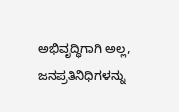ಅಭಿವೃದ್ಧಿಗಾಗಿ ಅಲ್ಲ, ಜನಪ್ರತಿನಿಧಿಗಳನ್ನು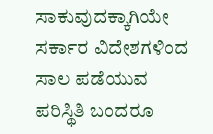ಸಾಕುವುದಕ್ಕಾಗಿಯೇ ಸರ್ಕಾರ ವಿದೇಶಗಳಿಂದ ಸಾಲ ಪಡೆಯುವ ಪರಿಸ್ಥಿತಿ ಬಂದರೂ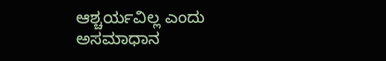ಆಶ್ಚರ್ಯವಿಲ್ಲ ಎಂದು ಅಸಮಾಧಾನ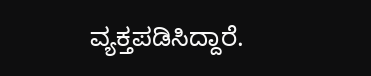ವ್ಯಕ್ತಪಡಿಸಿದ್ದಾರೆ.